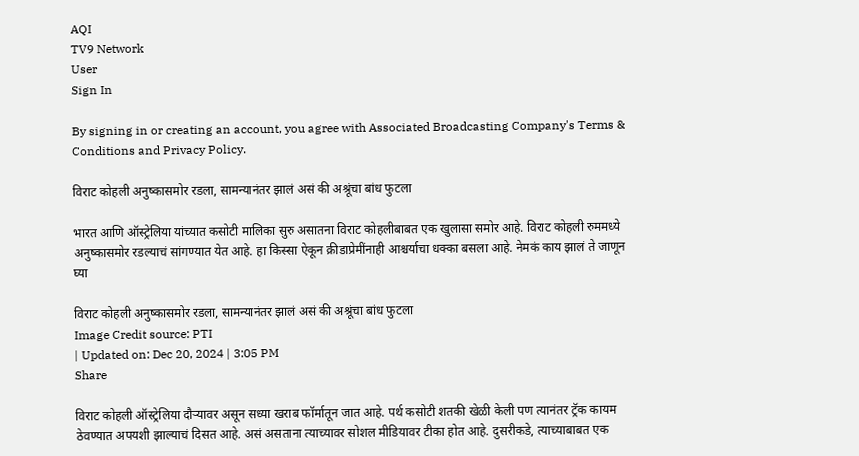AQI
TV9 Network
User
Sign In

By signing in or creating an account, you agree with Associated Broadcasting Company's Terms & Conditions and Privacy Policy.

विराट कोहली अनुष्कासमोर रडला, सामन्यानंतर झालं असं की अश्रूंचा बांध फुटला

भारत आणि ऑस्ट्रेलिया यांच्यात कसोटी मालिका सुरु असातना विराट कोहलीबाबत एक खुलासा समोर आहे. विराट कोहली रुममध्ये अनुष्कासमोर रडल्याचं सांगण्यात येत आहे. हा किस्सा ऐकून क्रीडाप्रेमींनाही आश्चर्याचा धक्का बसला आहे. नेमकं काय झालं ते जाणून घ्या

विराट कोहली अनुष्कासमोर रडला, सामन्यानंतर झालं असं की अश्रूंचा बांध फुटला
Image Credit source: PTI
| Updated on: Dec 20, 2024 | 3:05 PM
Share

विराट कोहली ऑस्ट्रेलिया दौऱ्यावर असून सध्या खराब फॉर्मातून जात आहे. पर्थ कसोटी शतकी खेळी केली पण त्यानंतर ट्रॅक कायम ठेवण्यात अपयशी झाल्याचं दिसत आहे. असं असताना त्याच्यावर सोशल मीडियावर टीका होत आहे. दुसरीकडे, त्याच्याबाबत एक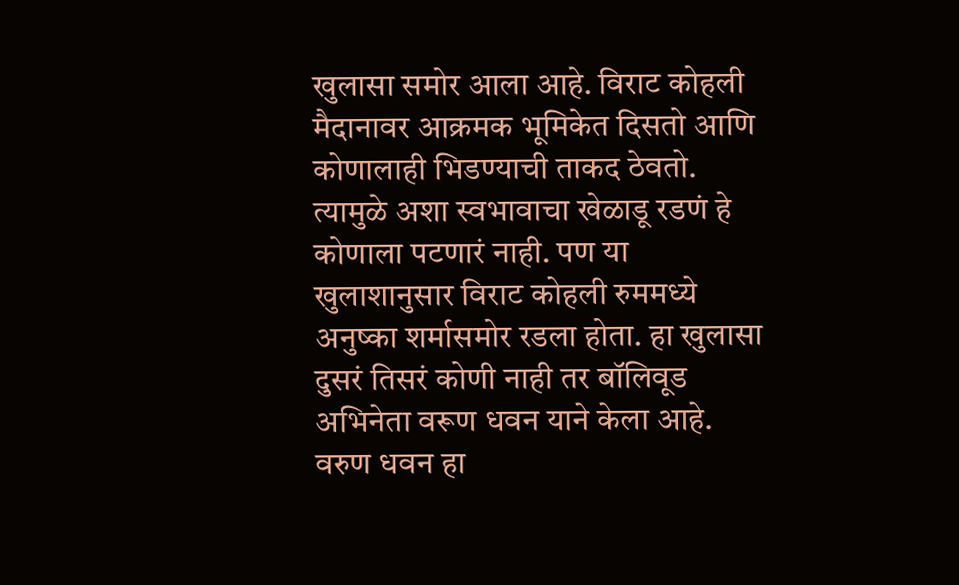खुलासा समोर आला आहे. विराट कोहली मैदानावर आक्रमक भूमिकेत दिसतो आणि कोणालाही भिडण्याची ताकद ठेवतो. त्यामुळे अशा स्वभावाचा खेळाडू रडणं हे कोणाला पटणारं नाही. पण या खुलाशानुसार विराट कोहली रुममध्ये अनुष्का शर्मासमोर रडला होता. हा खुलासा दुसरं तिसरं कोणी नाही तर बॉलिवूड अभिनेता वरूण धवन याने केला आहे. वरुण धवन हा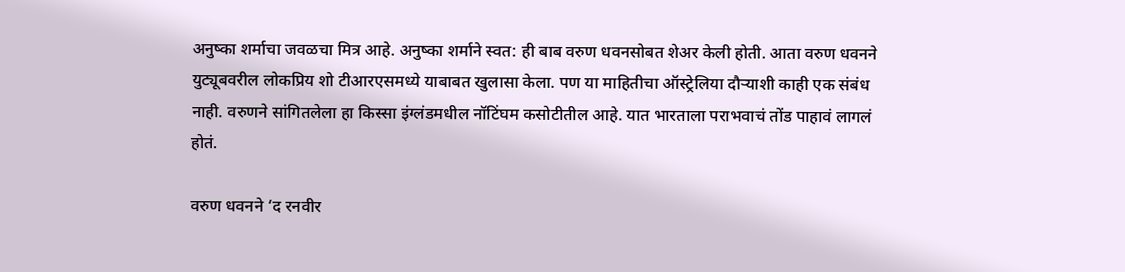अनुष्का शर्माचा जवळचा मित्र आहे. अनुष्का शर्माने स्वत: ही बाब वरुण धवनसोबत शेअर केली होती. आता वरुण धवनने युट्यूबवरील लोकप्रिय शो टीआरएसमध्ये याबाबत खुलासा केला. पण या माहितीचा ऑस्ट्रेलिया दौऱ्याशी काही एक संबंध नाही. वरुणने सांगितलेला हा किस्सा इंग्लंडमधील नॉटिंघम कसोटीतील आहे. यात भारताला पराभवाचं तोंड पाहावं लागलं होतं.

वरुण धवनने ‘द रनवीर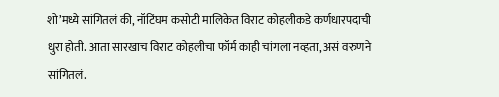शो’मध्ये सांगितलं की, नॉटिंघम कसोटी मालिकेत विराट कोहलीकडे कर्णधारपदाची धुरा होती. आता सारखाच विराट कोहलीचा फॉर्म काही चांगला नव्हता, असं वरुणने सांगितलं.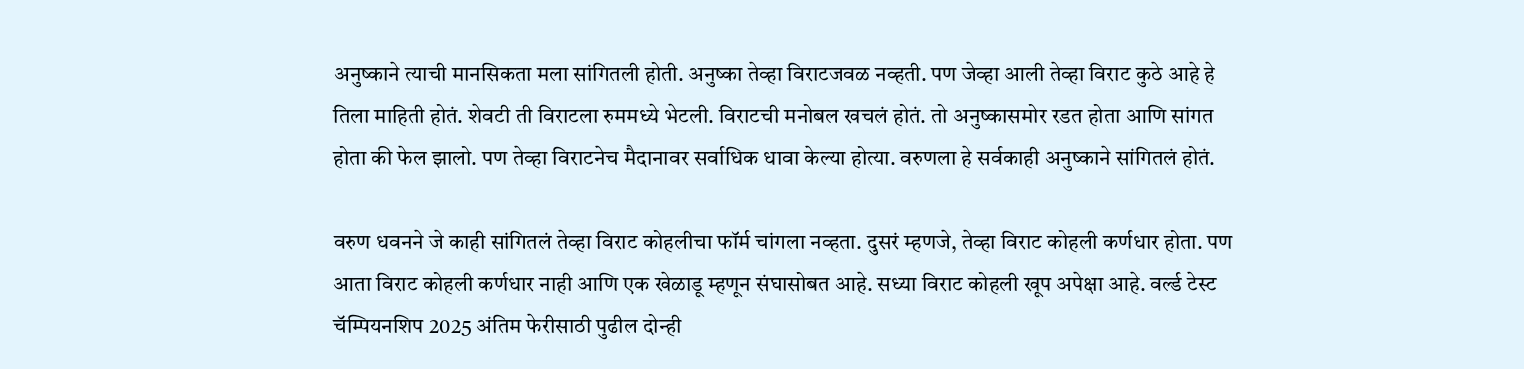अनुष्काने त्याची मानसिकता मला सांगितली होती. अनुष्का तेव्हा विराटजवळ नव्हती. पण जेव्हा आली तेव्हा विराट कुठे आहे हे तिला माहिती होतं. शेवटी ती विराटला रुममध्ये भेटली. विराटची मनोबल खचलं होतं. तो अनुष्कासमोर रडत होता आणि सांगत होता की फेल झालो. पण तेव्हा विराटनेच मैदानावर सर्वाधिक धावा केल्या होत्या. वरुणला हे सर्वकाही अनुष्काने सांगितलं होतं.

वरुण धवनने जे काही सांगितलं तेव्हा विराट कोहलीचा फॉर्म चांगला नव्हता. दुसरं म्हणजे, तेव्हा विराट कोहली कर्णधार होता. पण आता विराट कोहली कर्णधार नाही आणि एक खेळाडू म्हणून संघासोबत आहे. सध्या विराट कोहली खूप अपेक्षा आहे. वर्ल्ड टेस्ट चॅम्पियनशिप 2025 अंतिम फेरीसाठी पुढील दोन्ही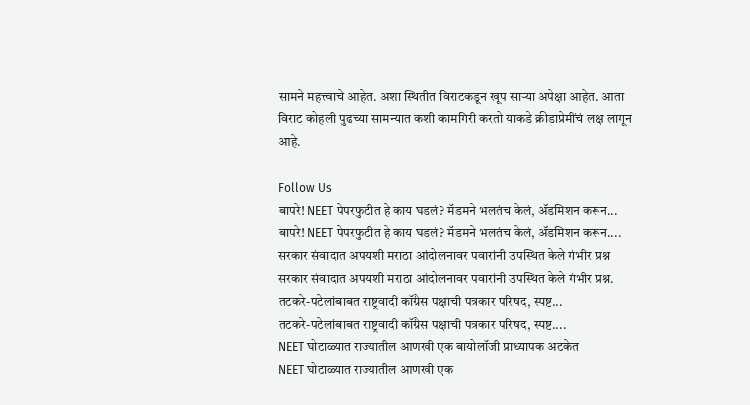सामने महत्त्वाचे आहेत. अशा स्थितीत विराटकडून खूप साऱ्या अपेक्षा आहेत. आता विराट कोहली पुढच्या सामन्यात कशी कामगिरी करतो याकडे क्रीडाप्रेमींचं लक्ष लागून आहे.

Follow Us
बापरे! NEET पेपरफुटीत हे काय घडलं? मॅडमने भलतंच केलं, ॲडमिशन करून...
बापरे! NEET पेपरफुटीत हे काय घडलं? मॅडमने भलतंच केलं, ॲडमिशन करून....
सरकार संवादात अपयशी मराठा आंदोलनावर पवारांनी उपस्थित केले गंभीर प्रश्न
सरकार संवादात अपयशी मराठा आंदोलनावर पवारांनी उपस्थित केले गंभीर प्रश्न.
तटकरे-पटेलांबाबत राष्ट्रवादी कॉंग्रेस पक्षाची पत्रकार परिषद, स्पष्ट...
तटकरे-पटेलांबाबत राष्ट्रवादी कॉंग्रेस पक्षाची पत्रकार परिषद, स्पष्ट....
NEET घोटाळ्यात राज्यातील आणखी एक बायोलॉजी प्राध्यापक अटकेत
NEET घोटाळ्यात राज्यातील आणखी एक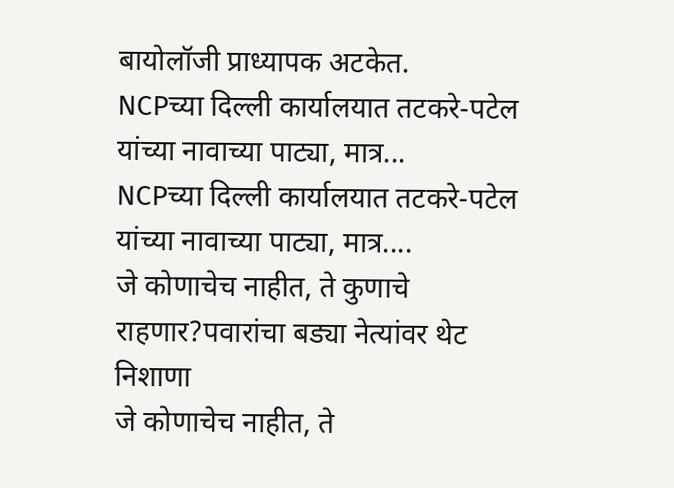बायोलॉजी प्राध्यापक अटकेत.
NCPच्या दिल्ली कार्यालयात तटकरे-पटेल यांच्या नावाच्या पाट्या, मात्र...
NCPच्या दिल्ली कार्यालयात तटकरे-पटेल यांच्या नावाच्या पाट्या, मात्र....
जे कोणाचेच नाहीत, ते कुणाचे राहणार?पवारांचा बड्या नेत्यांवर थेट निशाणा
जे कोणाचेच नाहीत, ते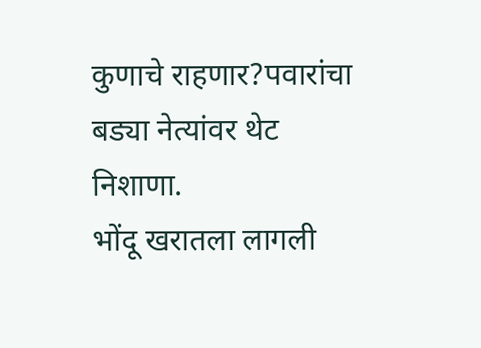कुणाचे राहणार?पवारांचा बड्या नेत्यांवर थेट निशाणा.
भोंदू खरातला लागली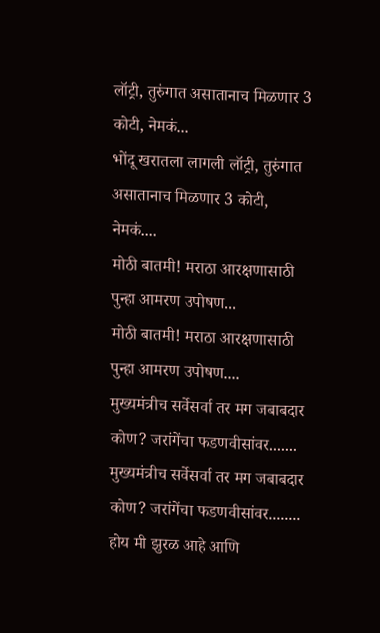लॉट्री, तुरुंगात असातानाच मिळणार 3 कोटी, नेमकं...
भोंदू खरातला लागली लॉट्री, तुरुंगात असातानाच मिळणार 3 कोटी, नेमकं....
मोठी बातमी! मराठा आरक्षणासाठी पुन्हा आमरण उपोषण...
मोठी बातमी! मराठा आरक्षणासाठी पुन्हा आमरण उपोषण....
मुख्यमंत्रीच सर्वेसर्वा तर मग जबाबदार कोण? जरांगेंचा फडणवीसांवर.......
मुख्यमंत्रीच सर्वेसर्वा तर मग जबाबदार कोण? जरांगेंचा फडणवीसांवर........
होय मी झुरळ आहे आणि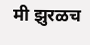मी झुरळच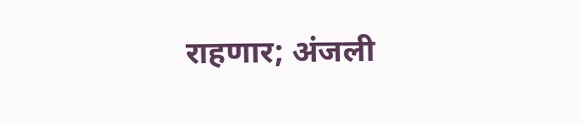राहणार; अंजली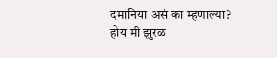दमानिया असं का म्हणाल्या?
होय मी झुरळ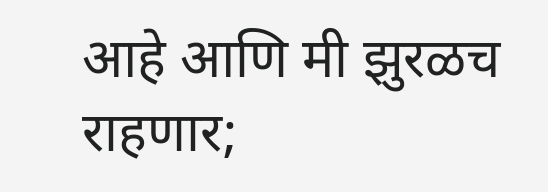आहे आणि मी झुरळच राहणार;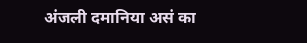अंजली दमानिया असं का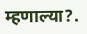म्हणाल्या?.